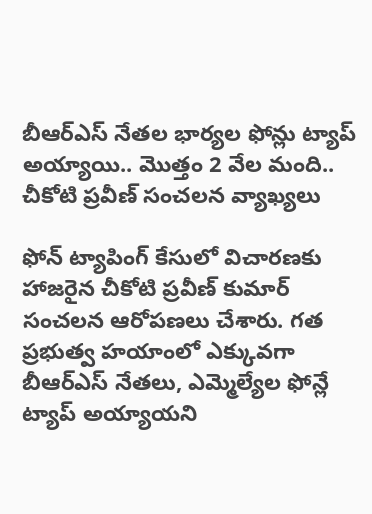బీఆర్ఎస్ నేతల భార్యల ఫోన్లు ట్యాప్ అయ్యాయి.. మొత్తం 2 వేల మంది.. చీకోటి ప్రవీణ్ సంచలన వ్యాఖ్యలు

ఫోన్ ట్యాపింగ్ కేసులో విచారణకు హాజరైన చీకోటి ప్రవీణ్ కుమార్ సంచలన ఆరోపణలు చేశారు. గత ప్రభుత్వ హయాంలో ఎక్కువగా బీఆర్ఎస్ నేతలు, ఎమ్మెల్యేల ఫోన్లే ట్యాప్ అయ్యాయని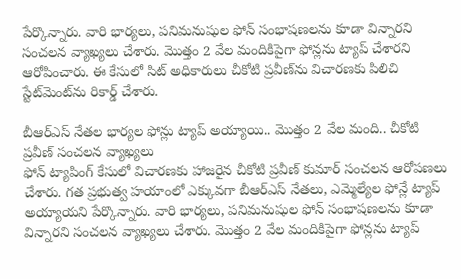పేర్కొన్నారు. వారి భార్యలు, పనిమనుషుల ఫోన్ సంభాషణలను కూడా విన్నారని సంచలన వ్యాఖ్యలు చేశారు. మొత్తం 2 వేల మందికిపైగా ఫోన్లను ట్యాప్ చేశారని ఆరోపించారు. ఈ కేసులో సిట్ అధికారులు చీకోటి ప్రవీణ్‌ను విచారణకు పిలిచి స్టేట్‌మెంట్‌ను రికార్డ్ చేశారు.

బీఆర్ఎస్ నేతల భార్యల ఫోన్లు ట్యాప్ అయ్యాయి.. మొత్తం 2 వేల మంది.. చీకోటి ప్రవీణ్ సంచలన వ్యాఖ్యలు
ఫోన్ ట్యాపింగ్ కేసులో విచారణకు హాజరైన చీకోటి ప్రవీణ్ కుమార్ సంచలన ఆరోపణలు చేశారు. గత ప్రభుత్వ హయాంలో ఎక్కువగా బీఆర్ఎస్ నేతలు, ఎమ్మెల్యేల ఫోన్లే ట్యాప్ అయ్యాయని పేర్కొన్నారు. వారి భార్యలు, పనిమనుషుల ఫోన్ సంభాషణలను కూడా విన్నారని సంచలన వ్యాఖ్యలు చేశారు. మొత్తం 2 వేల మందికిపైగా ఫోన్లను ట్యాప్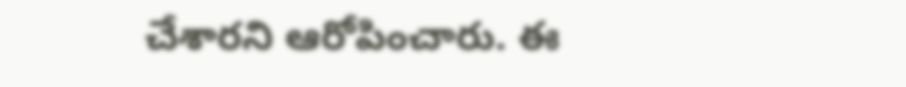చేశారని ఆరోపించారు. ఈ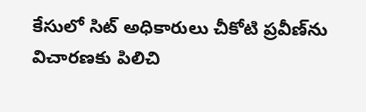కేసులో సిట్ అధికారులు చీకోటి ప్రవీణ్‌ను విచారణకు పిలిచి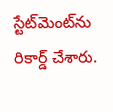స్టేట్‌మెంట్‌ను రికార్డ్ చేశారు.